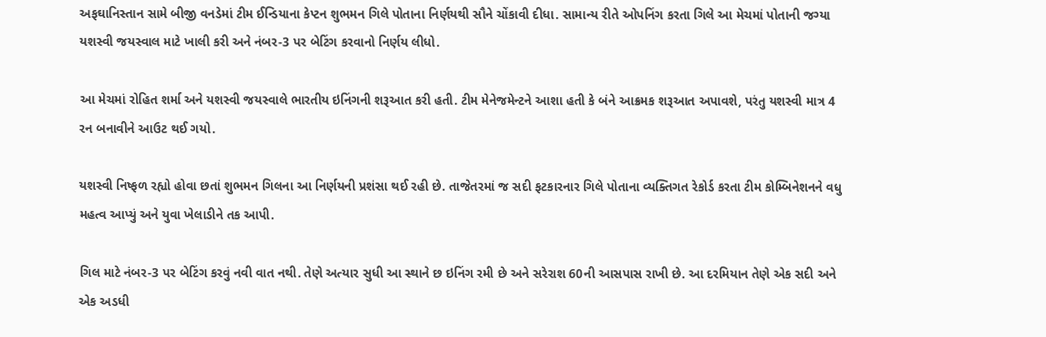અફઘાનિસ્તાન સામે બીજી વનડેમાં ટીમ ઈન્ડિયાના કેપ્ટન શુભમન ગિલે પોતાના નિર્ણયથી સૌને ચોંકાવી દીધા. સામાન્ય રીતે ઓપનિંગ કરતા ગિલે આ મેચમાં પોતાની જગ્યા યશસ્વી જયસ્વાલ માટે ખાલી કરી અને નંબર-3 પર બેટિંગ કરવાનો નિર્ણય લીધો.

આ મેચમાં રોહિત શર્મા અને યશસ્વી જયસ્વાલે ભારતીય ઇનિંગની શરૂઆત કરી હતી. ટીમ મેનેજમેન્ટને આશા હતી કે બંને આક્રમક શરૂઆત અપાવશે, પરંતુ યશસ્વી માત્ર 4 રન બનાવીને આઉટ થઈ ગયો.

યશસ્વી નિષ્ફળ રહ્યો હોવા છતાં શુભમન ગિલના આ નિર્ણયની પ્રશંસા થઈ રહી છે. તાજેતરમાં જ સદી ફટકારનાર ગિલે પોતાના વ્યક્તિગત રેકોર્ડ કરતા ટીમ કોમ્બિનેશનને વધુ મહત્વ આપ્યું અને યુવા ખેલાડીને તક આપી.

ગિલ માટે નંબર-3 પર બેટિંગ કરવું નવી વાત નથી. તેણે અત્યાર સુધી આ સ્થાને છ ઇનિંગ રમી છે અને સરેરાશ 60ની આસપાસ રાખી છે. આ દરમિયાન તેણે એક સદી અને એક અડધી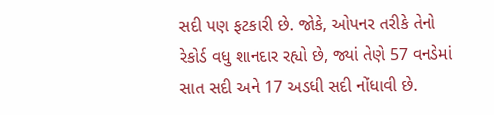સદી પણ ફટકારી છે. જોકે, ઓપનર તરીકે તેનો રેકોર્ડ વધુ શાનદાર રહ્યો છે, જ્યાં તેણે 57 વનડેમાં સાત સદી અને 17 અડધી સદી નોંધાવી છે.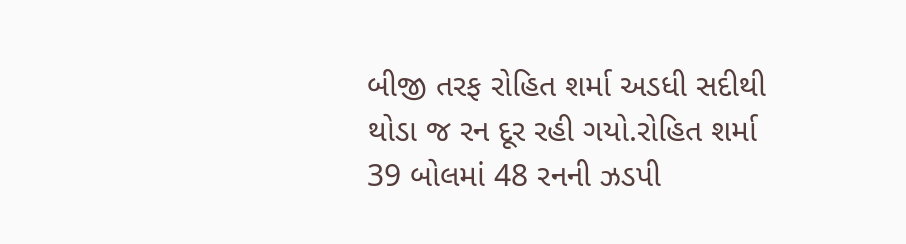બીજી તરફ રોહિત શર્મા અડધી સદીથી થોડા જ રન દૂર રહી ગયો.રોહિત શર્મા 39 બોલમાં 48 રનની ઝડપી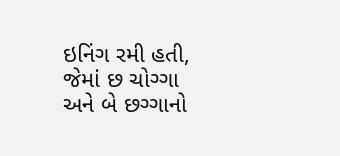ઇનિંગ રમી હતી, જેમાં છ ચોગ્ગા અને બે છગ્ગાનો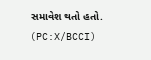સમાવેશ થતો હતો. (PC:X/BCCI)